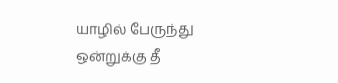யாழில் பேருந்து ஒன்றுக்கு தீ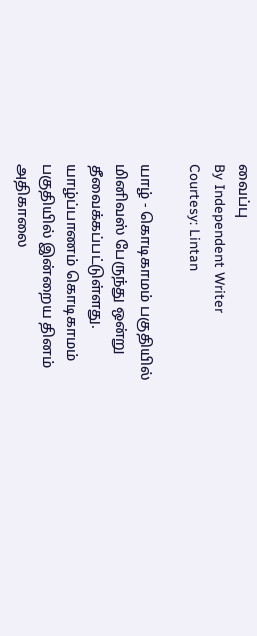வைப்பு
By Independent Writer
Courtesy: Lintan

யாழ் - கொடிகாமம் பகுதியில் மினிவஸ் பேருந்து ஒன்று தீவைக்கப்பட்டுள்ளது.
யாழ்ப்பாணம் கொடிகாமம் பகுதியில் இன்றைய தினம் அதிகாலை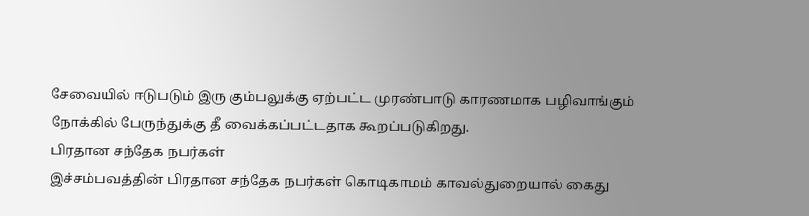சேவையில் ஈடுபடும் இரு கும்பலுக்கு ஏற்பட்ட முரண்பாடு காரணமாக பழிவாங்கும் நோக்கில் பேருந்துக்கு தீ வைக்கப்பட்டதாக கூறப்படுகிறது.
பிரதான சந்தேக நபர்கள்
இச்சம்பவத்தின் பிரதான சந்தேக நபர்கள் கொடிகாமம் காவல்துறையால் கைது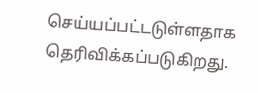செய்யப்பட்டடுள்ளதாக தெரிவிக்கப்படுகிறது.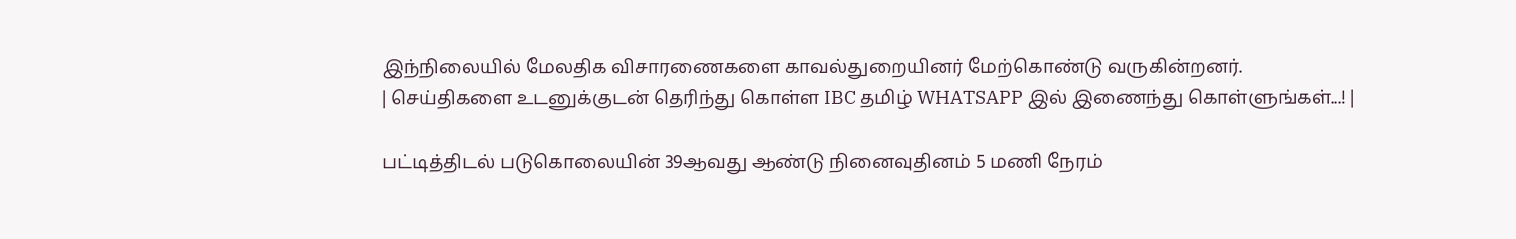இந்நிலையில் மேலதிக விசாரணைகளை காவல்துறையினர் மேற்கொண்டு வருகின்றனர்.
| செய்திகளை உடனுக்குடன் தெரிந்து கொள்ள IBC தமிழ் WHATSAPP இல் இணைந்து கொள்ளுங்கள்...! |

பட்டித்திடல் படுகொலையின் 39ஆவது ஆண்டு நினைவுதினம் 5 மணி நேரம்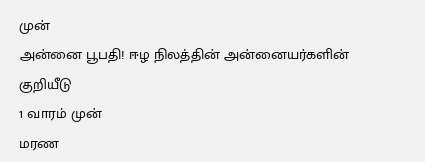முன்
அன்னை பூபதி! ஈழ நிலத்தின் அன்னையர்களின் குறியீடு
1 வாரம் முன்
மரண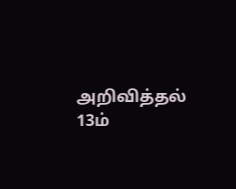அறிவித்தல்
13ம்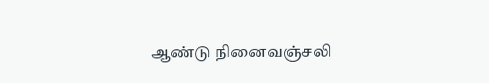ஆண்டு நினைவஞ்சலி